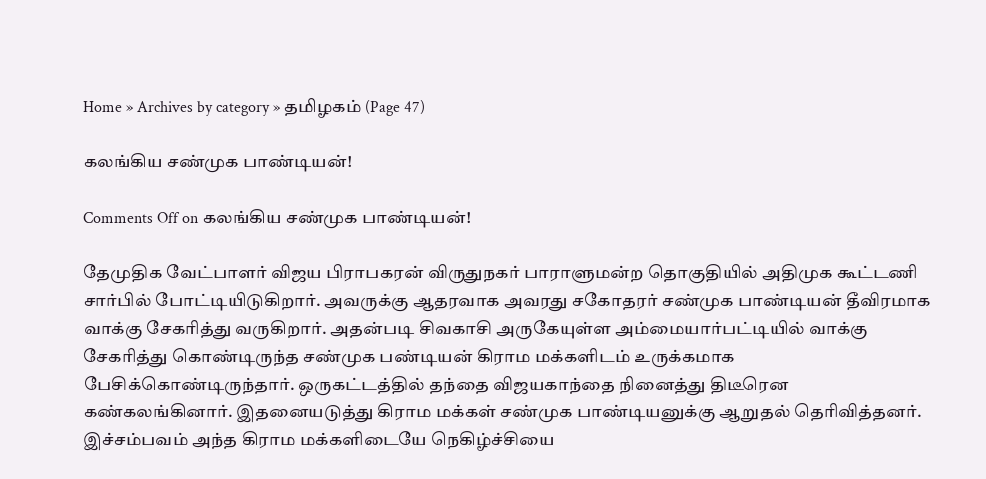Home » Archives by category » தமிழகம் (Page 47)

கலங்கிய சண்முக பாண்டியன்!

Comments Off on கலங்கிய சண்முக பாண்டியன்!

தேமுதிக வேட்பாளர் விஜய பிராபகரன் விருதுநகர் பாராளுமன்ற தொகுதியில் அதிமுக கூட்டணி சார்பில் போட்டியிடுகிறார். அவருக்கு ஆதரவாக அவரது சகோதரர் சண்முக பாண்டியன் தீவிரமாக வாக்கு சேகரித்து வருகிறார். அதன்படி சிவகாசி அருகேயுள்ள அம்மையார்பட்டியில் வாக்கு சேகரித்து கொண்டிருந்த சண்முக பண்டியன் கிராம மக்களிடம் உருக்கமாக பேசிக்கொண்டிருந்தார். ஒருகட்டத்தில் தந்தை விஜயகாந்தை நினைத்து திடீரென கண்கலங்கினார். இதனையடுத்து கிராம மக்கள் சண்முக பாண்டியனுக்கு ஆறுதல் தெரிவித்தனர். இச்சம்பவம் அந்த கிராம மக்களிடையே நெகிழ்ச்சியை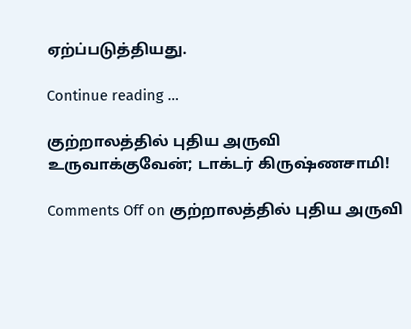ஏற்ப்படுத்தியது.

Continue reading …

குற்றாலத்தில் புதிய அருவி உருவாக்குவேன்; டாக்டர் கிருஷ்ணசாமி!

Comments Off on குற்றாலத்தில் புதிய அருவி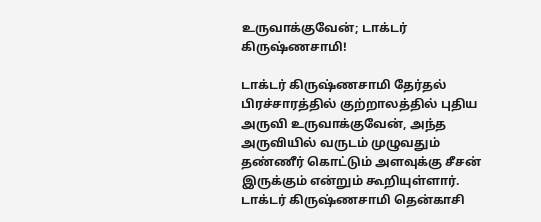உருவாக்குவேன்; டாக்டர் கிருஷ்ணசாமி!

டாக்டர் கிருஷ்ணசாமி தேர்தல் பிரச்சாரத்தில் குற்றாலத்தில் புதிய அருவி உருவாக்குவேன், அந்த அருவியில் வருடம் முழுவதும் தண்ணீர் கொட்டும் அளவுக்கு சீசன் இருக்கும் என்றும் கூறியுள்ளார். டாக்டர் கிருஷ்ணசாமி தென்காசி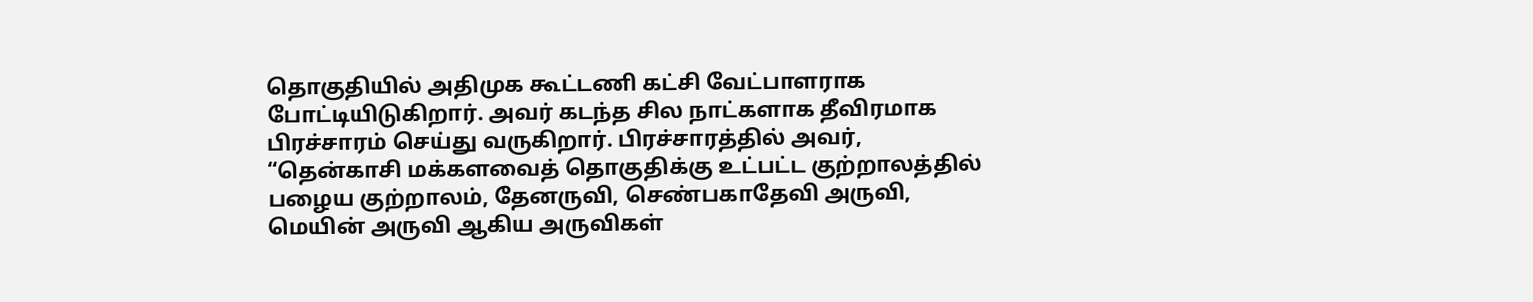தொகுதியில் அதிமுக கூட்டணி கட்சி வேட்பாளராக போட்டியிடுகிறார். அவர் கடந்த சில நாட்களாக தீவிரமாக பிரச்சாரம் செய்து வருகிறார். பிரச்சாரத்தில் அவர், “தென்காசி மக்களவைத் தொகுதிக்கு உட்பட்ட குற்றாலத்தில் பழைய குற்றாலம், தேனருவி, செண்பகாதேவி அருவி, மெயின் அருவி ஆகிய அருவிகள்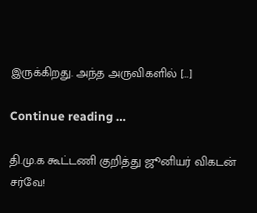இருக்கிறது. அந்த அருவிகளில் […]

Continue reading …

தி.மு.க கூட்டணி குறித்து ஜூனியர் விகடன் சர்வே!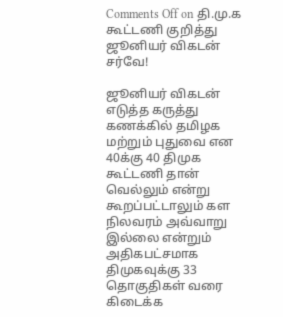Comments Off on தி.மு.க கூட்டணி குறித்து ஜூனியர் விகடன் சர்வே!

ஜூனியர் விகடன் எடுத்த கருத்து கணக்கில் தமிழக மற்றும் புதுவை என 40க்கு 40 திமுக கூட்டணி தான் வெல்லும் என்று கூறப்பட்டாலும் கள நிலவரம் அவ்வாறு இல்லை என்றும் அதிகபட்சமாக திமுகவுக்கு 33 தொகுதிகள் வரை கிடைக்க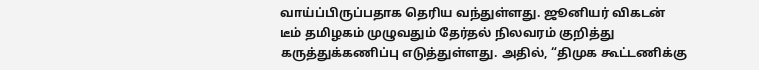வாய்ப்பிருப்பதாக தெரிய வந்துள்ளது. ஜூனியர் விகடன் டீம் தமிழகம் முழுவதும் தேர்தல் நிலவரம் குறித்து கருத்துக்கணிப்பு எடுத்துள்ளது. அதில், “திமுக கூட்டணிக்கு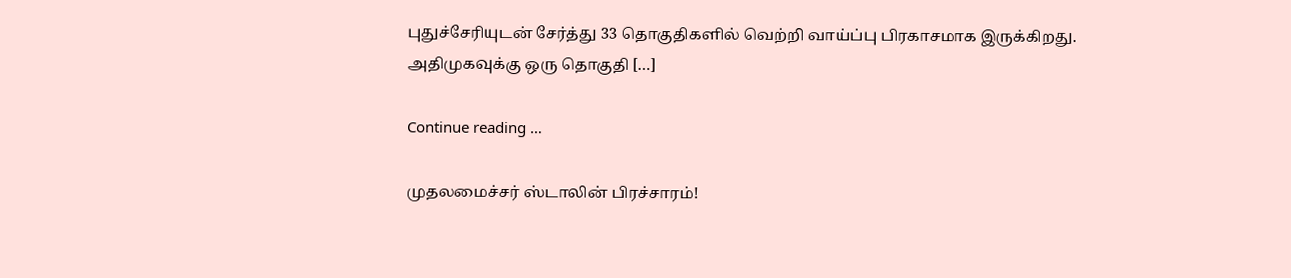புதுச்சேரியுடன் சேர்த்து 33 தொகுதிகளில் வெற்றி வாய்ப்பு பிரகாசமாக இருக்கிறது. அதிமுகவுக்கு ஒரு தொகுதி […]

Continue reading …

முதலமைச்சர் ஸ்டாலின் பிரச்சாரம்!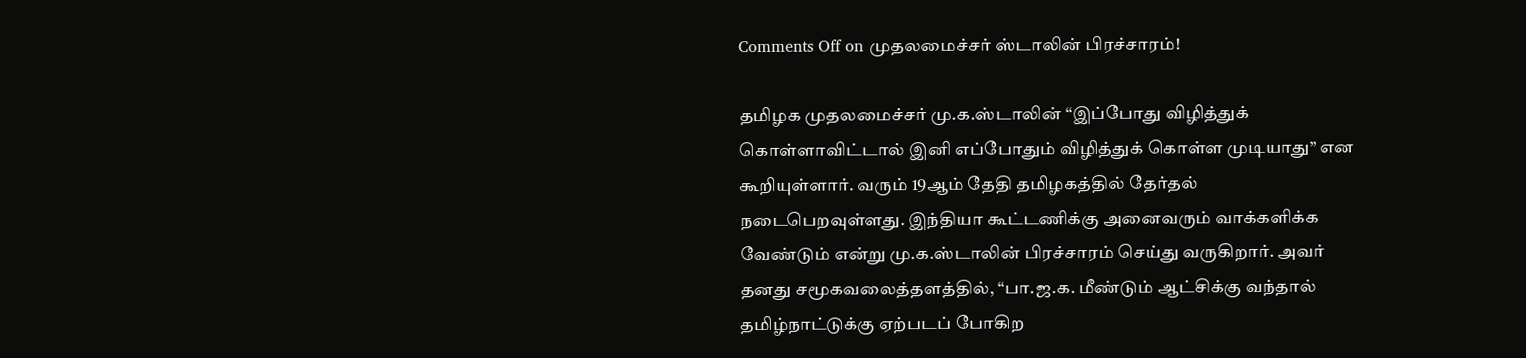Comments Off on முதலமைச்சர் ஸ்டாலின் பிரச்சாரம்!

தமிழக முதலமைச்சர் மு.க.ஸ்டாலின் “இப்போது விழித்துக் கொள்ளாவிட்டால் இனி எப்போதும் விழித்துக் கொள்ள முடியாது” என கூறியுள்ளார். வரும் 19ஆம் தேதி தமிழகத்தில் தேர்தல் நடைபெறவுள்ளது. இந்தியா கூட்டணிக்கு அனைவரும் வாக்களிக்க வேண்டும் என்று மு.க.ஸ்டாலின் பிரச்சாரம் செய்து வருகிறார். அவர் தனது சமூகவலைத்தளத்தில், “பா.ஜ.க. மீண்டும் ஆட்சிக்கு வந்தால் தமிழ்நாட்டுக்கு ஏற்படப் போகிற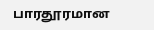பாரதூரமான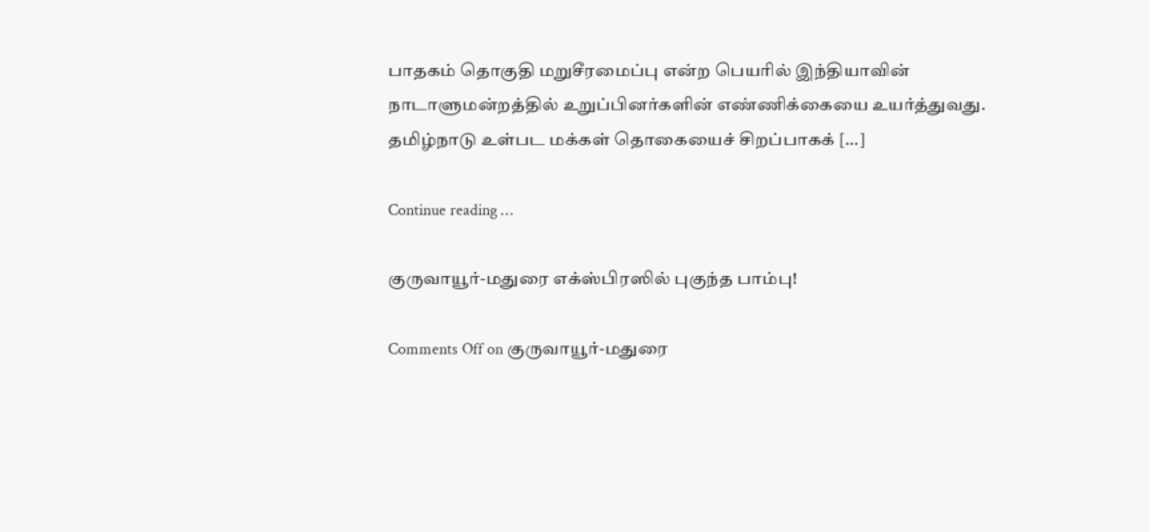பாதகம் தொகுதி மறுசீரமைப்பு என்ற பெயரில் இந்தியாவின் நாடாளுமன்றத்தில் உறுப்பினர்களின் எண்ணிக்கையை உயர்த்துவது. தமிழ்நாடு உள்பட மக்கள் தொகையைச் சிறப்பாகக் […]

Continue reading …

குருவாயூர்-மதுரை எக்ஸ்பிரஸில் புகுந்த பாம்பு!

Comments Off on குருவாயூர்-மதுரை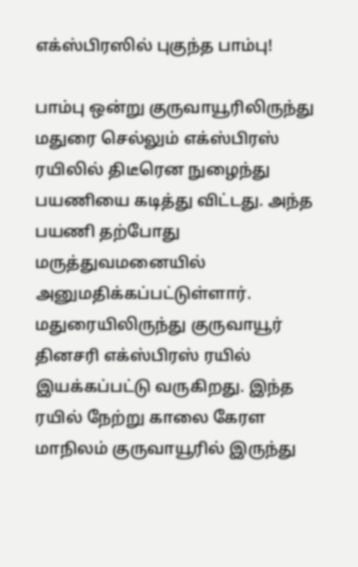எக்ஸ்பிரஸில் புகுந்த பாம்பு!

பாம்பு ஒன்று குருவாயூரிலிருந்து மதுரை செல்லும் எக்ஸ்பிரஸ் ரயிலில் திடீரென நுழைந்து பயணியை கடித்து விட்டது. அந்த பயணி தற்போது மருத்துவமனையில் அனுமதிக்கப்பட்டுள்ளார். மதுரையிலிருந்து குருவாயூர் தினசரி எக்ஸ்பிரஸ் ரயில் இயக்கப்பட்டு வருகிறது. இந்த ரயில் நேற்று காலை கேரள மாநிலம் குருவாயூரில் இருந்து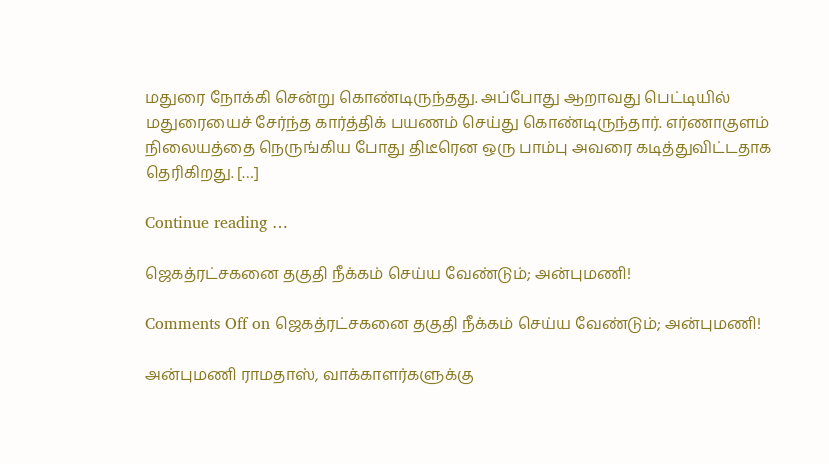மதுரை நோக்கி சென்று கொண்டிருந்தது. அப்போது ஆறாவது பெட்டியில் மதுரையைச் சேர்ந்த கார்த்திக் பயணம் செய்து கொண்டிருந்தார். எர்ணாகுளம் நிலையத்தை நெருங்கிய போது திடீரென ஒரு பாம்பு அவரை கடித்துவிட்டதாக தெரிகிறது. […]

Continue reading …

ஜெகத்ரட்சகனை தகுதி நீக்கம் செய்ய வேண்டும்; அன்புமணி!

Comments Off on ஜெகத்ரட்சகனை தகுதி நீக்கம் செய்ய வேண்டும்; அன்புமணி!

அன்புமணி ராமதாஸ், வாக்காளர்களுக்கு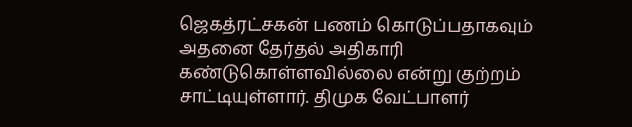ஜெகத்ரட்சகன் பணம் கொடுப்பதாகவும் அதனை தேர்தல் அதிகாரி கண்டுகொள்ளவில்லை என்று குற்றம் சாட்டியுள்ளார். திமுக வேட்பாளர்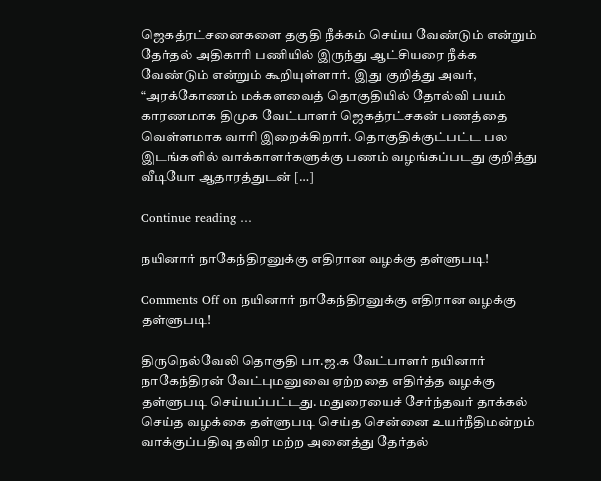ஜெகத்ரட்சனைகளை தகுதி நீக்கம் செய்ய வேண்டும் என்றும் தேர்தல் அதிகாரி பணியில் இருந்து ஆட்சியரை நீக்க வேண்டும் என்றும் கூறியுள்ளார். இது குறித்து அவர், “அரக்கோணம் மக்களவைத் தொகுதியில் தோல்வி பயம் காரணமாக திமுக வேட்பாளர் ஜெகத்ரட்சகன் பணத்தை வெள்ளமாக வாரி இறைக்கிறார். தொகுதிக்குட்பட்ட பல இடங்களில் வாக்காளர்களுக்கு பணம் வழங்கப்படது குறித்து வீடியோ ஆதாரத்துடன் […]

Continue reading …

நயினார் நாகேந்திரனுக்கு எதிரான வழக்கு தள்ளுபடி!

Comments Off on நயினார் நாகேந்திரனுக்கு எதிரான வழக்கு தள்ளுபடி!

திருநெல்வேலி தொகுதி பா.ஜ.க வேட்பாளர் நயினார் நாகேந்திரன் வேட்புமனுவை ஏற்றதை எதிர்த்த வழக்கு தள்ளுபடி செய்யப்பட்டது. மதுரையைச் சேர்ந்தவர் தாக்கல் செய்த வழக்கை தள்ளுபடி செய்த சென்னை உயர்நீதிமன்றம் வாக்குப்பதிவு தவிர மற்ற அனைத்து தேர்தல்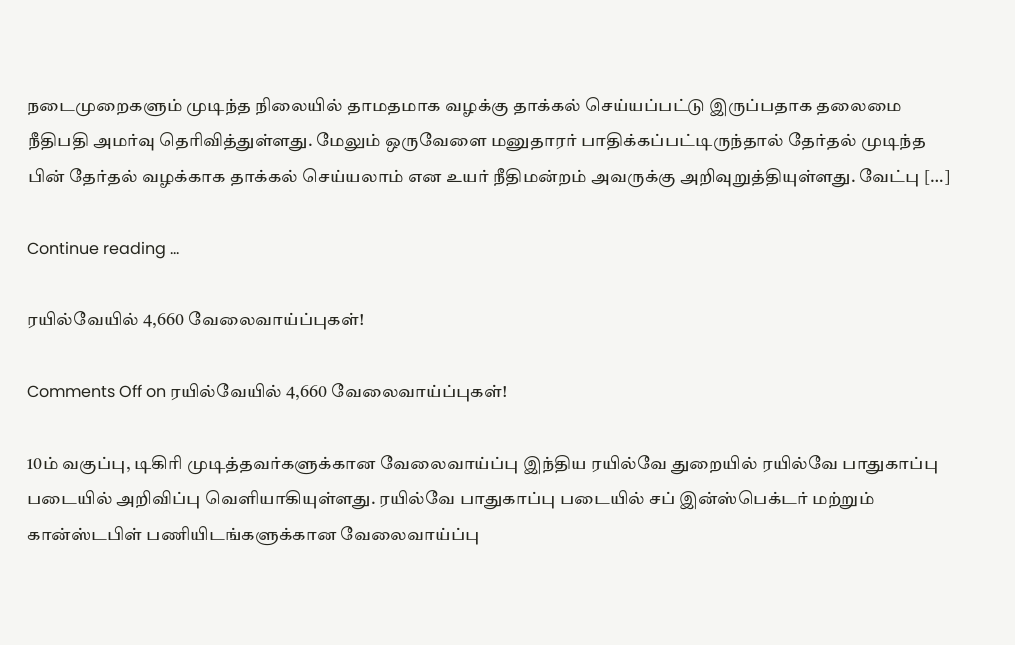நடைமுறைகளும் முடிந்த நிலையில் தாமதமாக வழக்கு தாக்கல் செய்யப்பட்டு இருப்பதாக தலைமை நீதிபதி அமர்வு தெரிவித்துள்ளது. மேலும் ஒருவேளை மனுதாரர் பாதிக்கப்பட்டிருந்தால் தேர்தல் முடிந்த பின் தேர்தல் வழக்காக தாக்கல் செய்யலாம் என உயர் நீதிமன்றம் அவருக்கு அறிவுறுத்தியுள்ளது. வேட்பு […]

Continue reading …

ரயில்வேயில் 4,660 வேலைவாய்ப்புகள்!

Comments Off on ரயில்வேயில் 4,660 வேலைவாய்ப்புகள்!

10ம் வகுப்பு, டிகிரி முடித்தவர்களுக்கான வேலைவாய்ப்பு இந்திய ரயில்வே துறையில் ரயில்வே பாதுகாப்பு படையில் அறிவிப்பு வெளியாகியுள்ளது. ரயில்வே பாதுகாப்பு படையில் சப் இன்ஸ்பெக்டர் மற்றும் கான்ஸ்டபிள் பணியிடங்களுக்கான வேலைவாய்ப்பு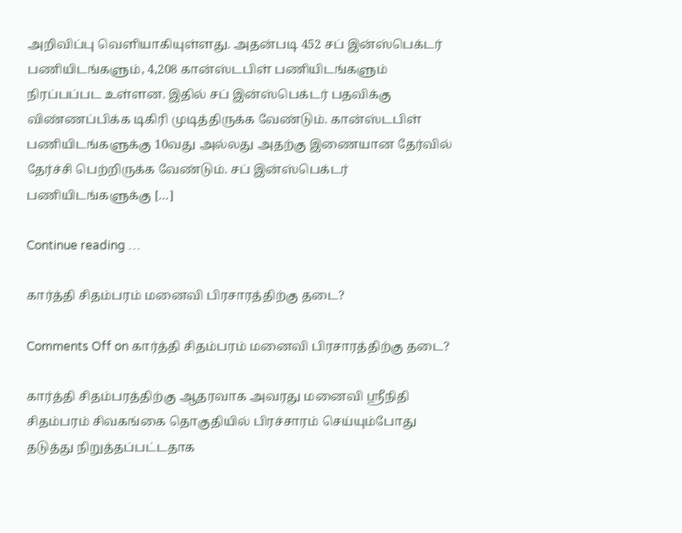அறிவிப்பு வெளியாகியுள்ளது. அதன்படி 452 சப் இன்ஸ்பெக்டர் பணியிடங்களும், 4,208 கான்ஸ்டபிள் பணியிடங்களும் நிரப்பப்பட உள்ளன. இதில் சப் இன்ஸ்பெக்டர் பதவிக்கு விண்ணப்பிக்க டிகிரி முடித்திருக்க வேண்டும். கான்ஸ்டபிள் பணியிடங்களுக்கு 10வது அல்லது அதற்கு இணையான தேர்வில் தேர்ச்சி பெற்றிருக்க வேண்டும். சப் இன்ஸ்பெக்டர் பணியிடங்களுக்கு […]

Continue reading …

கார்த்தி சிதம்பரம் மனைவி பிரசாரத்திற்கு தடை?

Comments Off on கார்த்தி சிதம்பரம் மனைவி பிரசாரத்திற்கு தடை?

கார்த்தி சிதம்பரத்திற்கு ஆதரவாக அவரது மனைவி ஸ்ரீநிதி சிதம்பரம் சிவகங்கை தொகுதியில் பிரச்சாரம் செய்யும்போது தடுத்து நிறுத்தப்பட்டதாக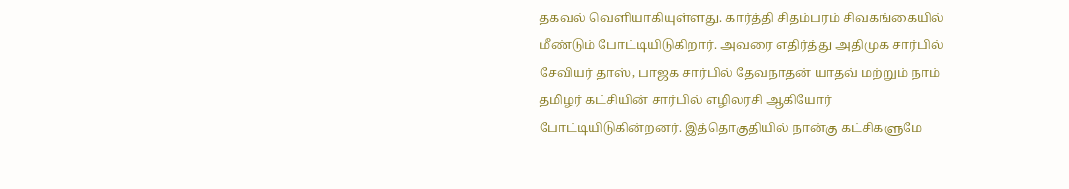தகவல் வெளியாகியுள்ளது. கார்த்தி சிதம்பரம் சிவகங்கையில் மீண்டும் போட்டியிடுகிறார். அவரை எதிர்த்து அதிமுக சார்பில் சேவியர் தாஸ், பாஜக சார்பில் தேவநாதன் யாதவ் மற்றும் நாம் தமிழர் கட்சியின் சார்பில் எழிலரசி ஆகியோர் போட்டியிடுகின்றனர். இத்தொகுதியில் நான்கு கட்சிகளுமே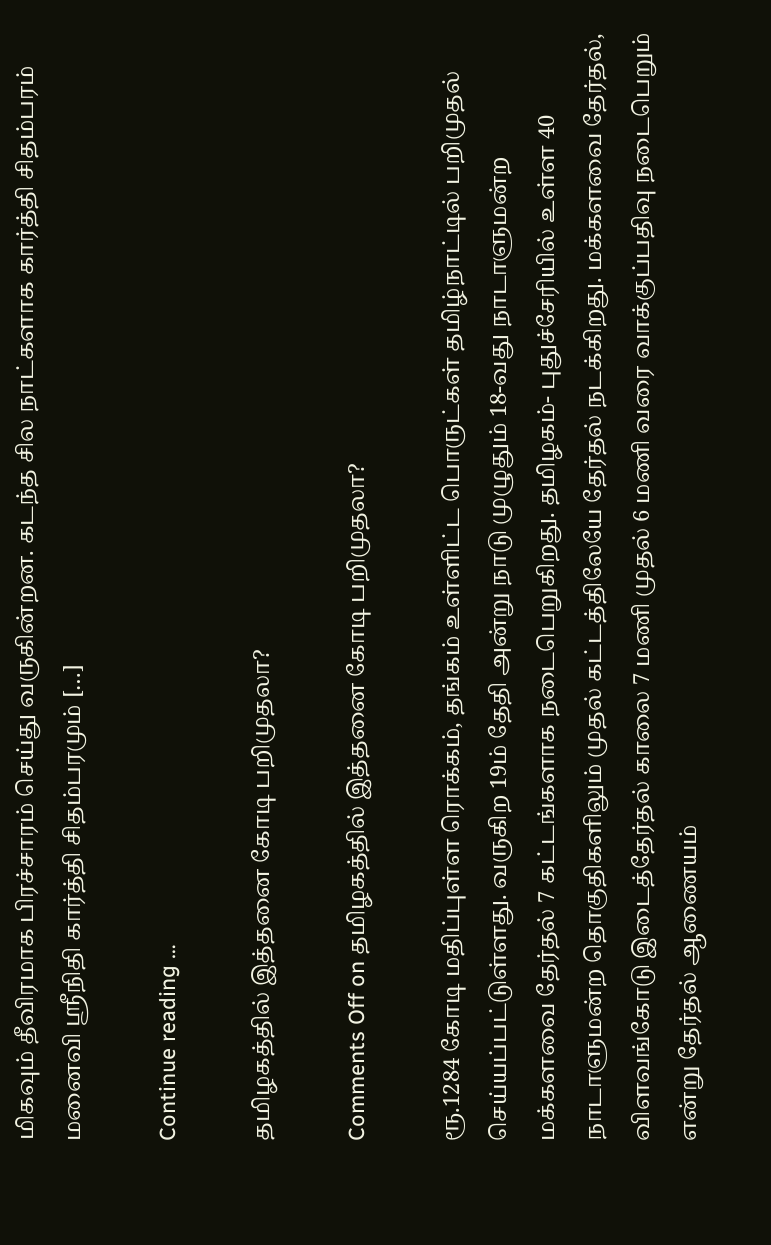மிகவும் தீவிரமாக பிரச்சாரம் செய்து வருகின்றன. கடந்த சில நாட்களாக கார்த்தி சிதம்பரம் மனைவி ஸ்ரீநிதி கார்த்தி சிதம்பரமும் […]

Continue reading …

தமிழகத்தில் இத்தனை கோடி பறிமுதலா?

Comments Off on தமிழகத்தில் இத்தனை கோடி பறிமுதலா?

ரூ.1284 கோடி மதிப்புள்ள ரொக்கம், தங்கம் உள்ளிட்ட பொருட்கள் தமிழ்நாட்டில் பறிமுதல் செய்யப்பட்டுள்ளது. வருகிற 19ம் தேதி அன்று நாடு முழுதும் 18-வது நாடாளுமன்ற மக்களவை தேர்தல் 7 கட்டங்களாக நடைபெறுகிறது. தமிழகம்- புதுச்சேரியில் உள்ள 40 நாடாளுமன்ற தொகுதிகளிலும் முதல் கட்டத்திலேயே தேர்தல் நடக்கிறது. மக்களவை தேர்தல், விளவங்கோடு இடைத்தேர்தல் காலை 7 மணி முதல் 6 மணி வரை வாக்குப்பதிவு நடைபெறும் என்று தேர்தல் ஆணையம்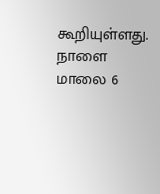கூறியுள்ளது. நாளை மாலை 6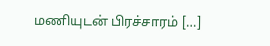மணியுடன் பிரச்சாரம் […]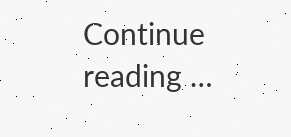Continue reading …